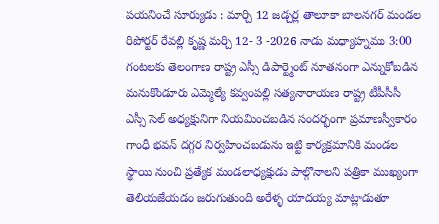పయనించే సూర్యుడు : మార్చి 12 జడ్చర్ల తాలూకా బాలనగర్ మండల రిపోర్టర్ రేవల్లి కృష్ణ మర్చి 12- 3 -2026 నాడు మధ్యాహ్నము 3:00 గంటలకు తెలంగాణ రాష్ట్ర ఎస్సీ డిపార్ట్మెంట్ నూతనంగా ఎన్నుకోబడిన మనుకొండూరు ఎమ్మెల్యే కవ్వంపల్లి సత్యనారాయణ రాష్ట్ర టీపీసీసీ ఎస్సీ సెల్ అధ్యక్షునిగా నియమించబడిన సందర్భంగా ప్రమాణస్వీకారం గాంధీ భవన్ దగ్గర నిర్వహించబడును ఇట్టి కార్యక్రమానికి మండల స్థాయి నుంచి ప్రత్యేక మండలాధ్యక్షుడు పాల్గొనాలని పత్రికా ముఖ్యంగా తెలియజేయడం జరుగుతుంది అరేళ్ళ యాదయ్య మాట్లాడుతూ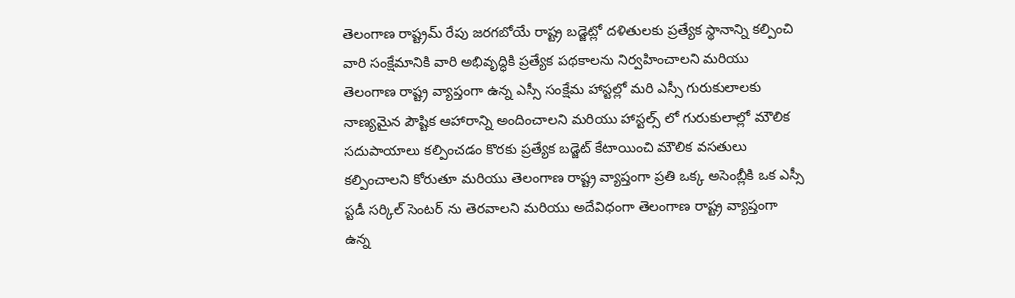తెలంగాణ రాష్ట్రమ్ రేపు జరగబోయే రాష్ట్ర బడ్జెట్లో దళితులకు ప్రత్యేక స్థానాన్ని కల్పించి వారి సంక్షేమానికి వారి అభివృద్ధికి ప్రత్యేక పథకాలను నిర్వహించాలని మరియు తెలంగాణ రాష్ట్ర వ్యాప్తంగా ఉన్న ఎస్సీ సంక్షేమ హాస్టల్లో మరి ఎస్సీ గురుకులాలకు నాణ్యమైన పౌష్టిక ఆహారాన్ని అందించాలని మరియు హాస్టల్స్ లో గురుకులాల్లో మౌలిక సదుపాయాలు కల్పించడం కొరకు ప్రత్యేక బడ్జెట్ కేటాయించి మౌలిక వసతులు కల్పించాలని కోరుతూ మరియు తెలంగాణ రాష్ట్ర వ్యాప్తంగా ప్రతి ఒక్క అసెంబ్లీకి ఒక ఎస్సీ స్టడీ సర్కిల్ సెంటర్ ను తెరవాలని మరియు అదేవిధంగా తెలంగాణ రాష్ట్ర వ్యాప్తంగా ఉన్న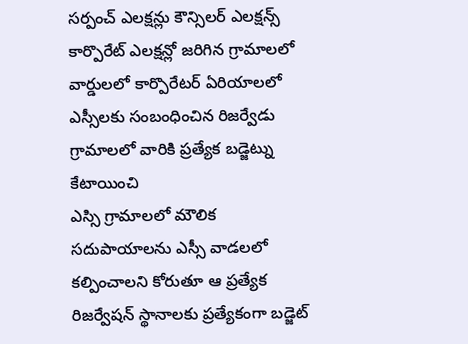సర్పంచ్ ఎలక్షన్లు కౌన్సిలర్ ఎలక్షన్స్ కార్పొరేట్ ఎలక్షన్లో జరిగిన గ్రామాలలో వార్డులలో కార్పొరేటర్ ఏరియాలలో ఎస్సీలకు సంబంధించిన రిజర్వేడు గ్రామాలలో వారికి ప్రత్యేక బడ్జెట్ను కేటాయించి
ఎస్సి గ్రామాలలో మౌలిక సదుపాయాలను ఎస్సీ వాడలలో కల్పించాలని కోరుతూ ఆ ప్రత్యేక రిజర్వేషన్ స్థానాలకు ప్రత్యేకంగా బడ్జెట్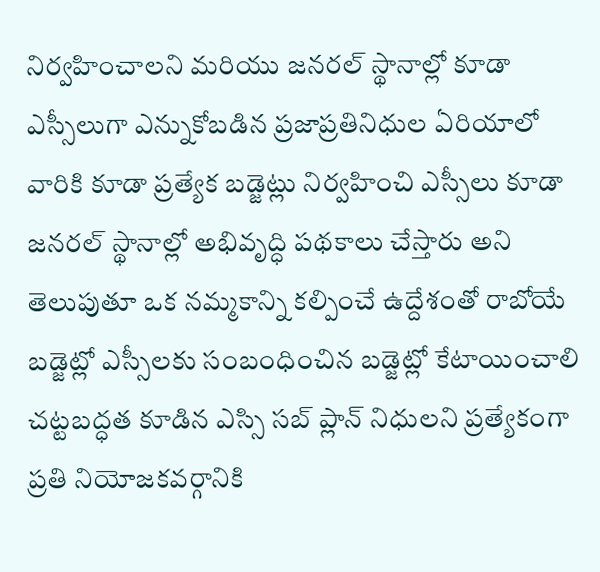నిర్వహించాలని మరియు జనరల్ స్థానాల్లో కూడా ఎస్సీలుగా ఎన్నుకోబడిన ప్రజాప్రతినిధుల ఏరియాలో వారికి కూడా ప్రత్యేక బడ్జెట్లు నిర్వహించి ఎస్సీలు కూడా జనరల్ స్థానాల్లో అభివృద్ధి పథకాలు చేస్తారు అని తెలుపుతూ ఒక నమ్మకాన్ని కల్పించే ఉద్దేశంతో రాబోయే బడ్జెట్లో ఎస్సీలకు సంబంధించిన బడ్జెట్లో కేటాయించాలి చట్టబద్ధత కూడిన ఎస్సి సబ్ ప్లాన్ నిధులని ప్రత్యేకంగా ప్రతి నియోజకవర్గానికి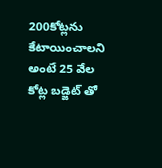200కోట్లను కేటాయించాలని అంటే 25 వేల కోట్ల బడ్జెట్ తో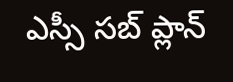ఎస్సీ సబ్ ప్లాన్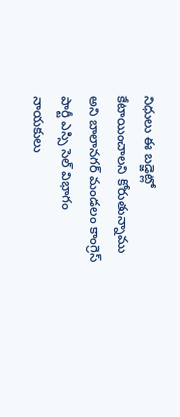నిధులు ఈ బడ్జెట్లో కేటాయించాలని కోరుతున్నాము అని బాలానగర్ మండలం కాంగ్రెస్ పార్టీ ఎస్సి సెల్ విభాగం నాయకులు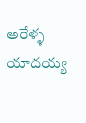అరేళ్ళ యాదయ్య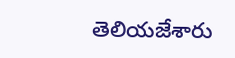తెలియజేశారు